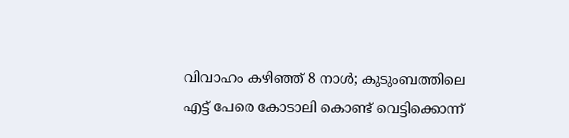വിവാഹം കഴിഞ്ഞ് 8 നാള്‍; കുടുംബത്തിലെ എട്ട് പേരെ കോടാലി കൊണ്ട് വെട്ടിക്കൊന്ന്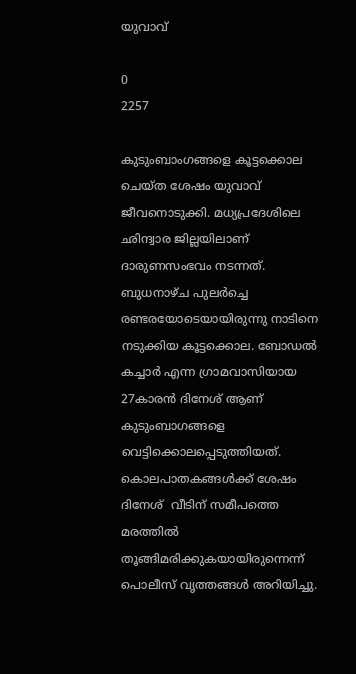യുവാവ്

0
2257

കുടുംബാംഗങ്ങളെ കൂട്ടക്കൊല ചെയ്ത ശേഷം യുവാവ് ജീവനൊടുക്കി. മധ്യപ്രദേശിലെ ഛിന്ദ്വാര ജില്ലയിലാണ് ദാരുണസംഭവം നടന്നത്. ബുധനാഴ്ച പുലര്‍ച്ചെ രണ്ടരയോടെയായിരുന്നു നാടിനെ നടുക്കിയ കൂട്ടക്കൊല. ബോഡല്‍ കച്ചാര്‍ എന്ന ഗ്രാമവാസിയായ 27കാരന്‍ ദിനേശ് ആണ് കുടുംബാഗങ്ങളെ വെട്ടിക്കൊലപ്പെടുത്തിയത്. കൊലപാതകങ്ങള്‍ക്ക് ശേഷം ദിനേശ്  വീടിന് സമീപത്തെ മരത്തില്‍ തൂങ്ങിമരിക്കുകയായിരുന്നെന്ന് പൊലീസ് വൃത്തങ്ങള്‍ അറിയിച്ചു.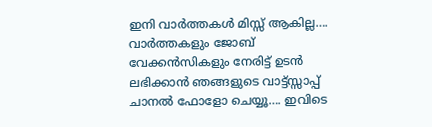ഇനി വാർത്തകൾ മിസ്സ്‌ ആകില്ല…. വാർത്തകളും ജോബ് വേക്കൻസികളും നേരിട്ട് ഉടൻ ലഭിക്കാൻ ഞങ്ങളുടെ വാട്ട്സ്സാപ്പ് ചാനൽ ഫോളോ ചെയ്യൂ…. ഇവിടെ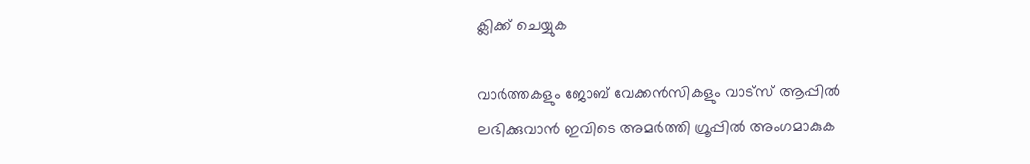ക്ലിക്ക് ചെയ്യുക

വാർത്തകളും ജോബ് വേക്കൻസികളും വാട്സ് ആപ്പിൽ ലഭിക്കുവാൻ ഇവിടെ അമർത്തി ഗ്രൂപ്പിൽ അംഗമാകുക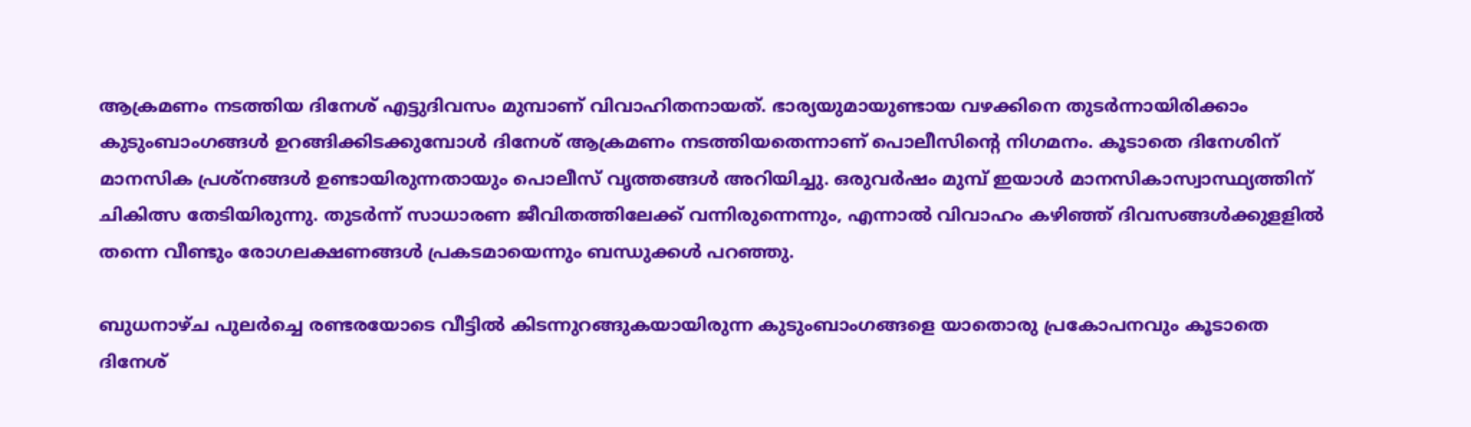ആക്രമണം നടത്തിയ ദിനേശ് എട്ടുദിവസം മുമ്പാണ് വിവാഹിതനായത്. ഭാര്യയുമായുണ്ടായ വഴക്കിനെ തുടര്‍ന്നായിരിക്കാം കുടുംബാംഗങ്ങള്‍ ഉറങ്ങിക്കിടക്കുമ്പോള്‍ ദിനേശ് ആക്രമണം നടത്തിയതെന്നാണ് പൊലീസിന്‍റെ നിഗമനം. കൂടാതെ ദിനേശിന് മാനസിക പ്രശ്നങ്ങള്‍ ഉണ്ടായിരുന്നതായും പൊലീസ് വൃത്തങ്ങള്‍ അറിയിച്ചു. ഒരുവര്‍ഷം മുമ്പ് ഇയാള്‍ മാനസികാസ്വാസ്ഥ്യത്തിന് ചികിത്സ തേടിയിരുന്നു. തുടര്‍ന്ന് സാധാരണ ജീവിതത്തിലേക്ക് വന്നിരുന്നെന്നും, എന്നാല്‍ വിവാഹം കഴിഞ്ഞ് ദിവസങ്ങള്‍ക്കുളളില്‍ തന്നെ വീണ്ടും രോഗലക്ഷണങ്ങള്‍ പ്രകടമായെന്നും ബന്ധുക്കള്‍ പറഞ്ഞു.

ബുധനാഴ്ച പുലര്‍ച്ചെ രണ്ടരയോടെ വീട്ടില്‍ കിടന്നുറങ്ങുകയായിരുന്ന കുടുംബാംഗങ്ങളെ യാതൊരു പ്രകോപനവും കൂടാതെ ദിനേശ്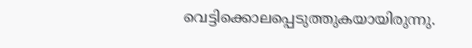വെട്ടിക്കൊലപ്പെടുത്തുകയായിരുന്നു.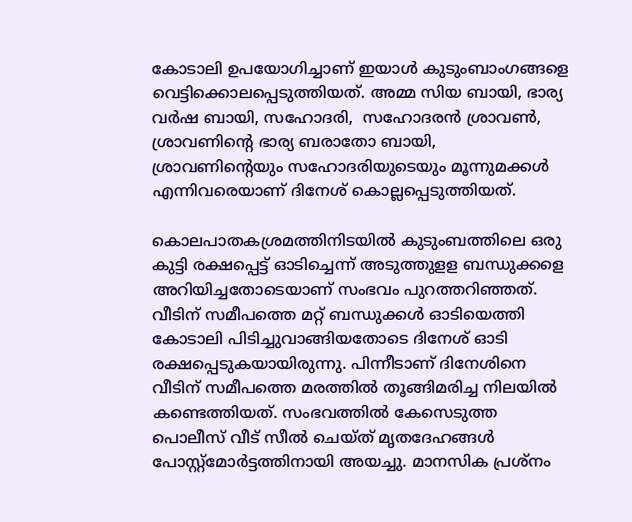കോടാലി ഉപയോഗിച്ചാണ് ഇയാള്‍ കുടുംബാംഗങ്ങളെ വെട്ടിക്കൊലപ്പെടുത്തിയത്. അമ്മ സിയ ബായി, ഭാര്യ വര്‍ഷ ബായി, സഹോദരി,  സഹോദരന്‍ ശ്രാവണ്‍,  ശ്രാവണിന്റെ ഭാര്യ ബരാതോ ബായി,  ശ്രാവണിന്റെയും സഹോദരിയുടെയും മൂന്നുമക്കള്‍ എന്നിവരെയാണ് ദിനേശ് കൊല്ലപ്പെടുത്തിയത്.

കൊലപാതകശ്രമത്തിനിടയില്‍ കുടുംബത്തിലെ ഒരു കുട്ടി രക്ഷപ്പെട്ട് ഓടിച്ചെന്ന് അടുത്തുളള ബന്ധുക്കളെ അറിയിച്ചതോടെയാണ് സംഭവം പുറത്തറിഞ്ഞത്. വീടിന് സമീപത്തെ മറ്റ് ബന്ധുക്കള്‍ ഓടിയെത്തി കോടാലി പിടിച്ചുവാങ്ങിയതോടെ ദിനേശ് ഓടി രക്ഷപ്പെടുകയായിരുന്നു. പിന്നീടാണ് ദിനേശിനെ വീടിന് സമീപത്തെ മരത്തില്‍ തൂങ്ങിമരിച്ച നിലയില്‍ കണ്ടെത്തിയത്. സംഭവത്തില്‍ കേസെടുത്ത പൊലീസ് വീട് സീല്‍ ചെയ്ത് മൃതദേഹങ്ങള്‍ പോസ്റ്റ്മോര്‍ട്ടത്തിനായി അയച്ചു. മാനസിക പ്രശ്നം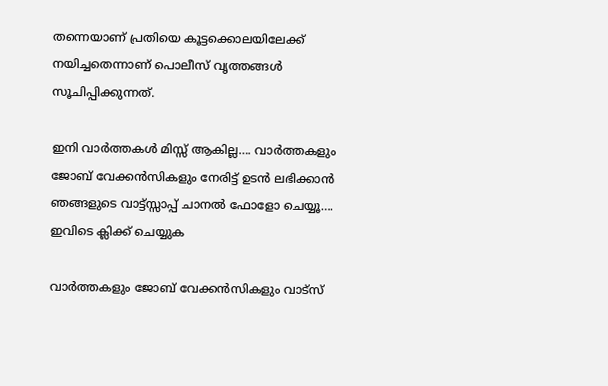തന്നെയാണ് പ്രതിയെ കൂട്ടക്കൊലയിലേക്ക് നയിച്ചതെന്നാണ് പൊലീസ് വൃത്തങ്ങള്‍ സൂചിപ്പിക്കുന്നത്.

ഇനി വാർത്തകൾ മിസ്സ്‌ ആകില്ല…. വാർത്തകളും ജോബ് വേക്കൻസികളും നേരിട്ട് ഉടൻ ലഭിക്കാൻ ഞങ്ങളുടെ വാട്ട്സ്സാപ്പ് ചാനൽ ഫോളോ ചെയ്യൂ…. ഇവിടെ ക്ലിക്ക് ചെയ്യുക

വാർത്തകളും ജോബ് വേക്കൻസികളും വാട്സ്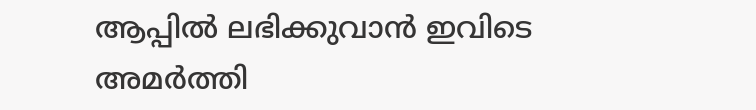ആപ്പിൽ ലഭിക്കുവാൻ ഇവിടെ അമർത്തി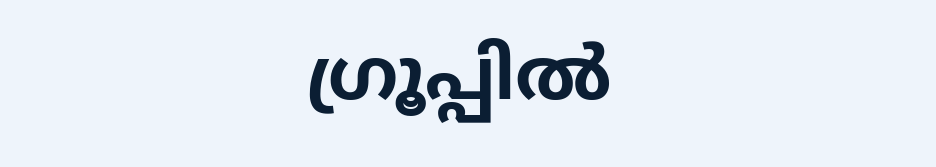ഗ്രൂപ്പിൽ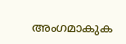അംഗമാകുക